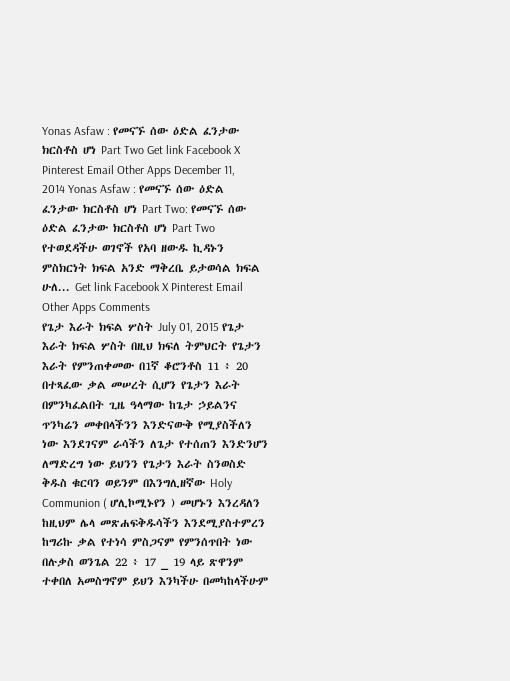Yonas Asfaw : የመናኙ ሰው ዕድል ፈንታው ክርስቶስ ሆነ Part Two Get link Facebook X Pinterest Email Other Apps December 11, 2014 Yonas Asfaw : የመናኙ ሰው ዕድል ፈንታው ክርስቶስ ሆነ Part Two: የመናኙ ሰው ዕድል ፈንታው ክርስቶስ ሆነ Part Two የተወደዳችሁ ወገኖች የአባ ዘውዱ ኪዳኑን ምስክርነት ክፍል አንድ ማቅረቤ ይታወሳል ክፍል ሁለ... Get link Facebook X Pinterest Email Other Apps Comments
የጌታ እራት ክፍል ሦስት July 01, 2015 የጌታ እራት ክፍል ሦስት በዚህ ክፍለ ትምህርት የጌታን እራት የምንጠቀመው በ1ኛ ቆሮንቶስ 11 ፥ 20 በተጻፈው ቃል መሠረት ሲሆን የጌታን እራት በምንካፈልበት ጊዜ ዓላማው ከጌታ ኃይልንና ጥንካሬን መቀበላችንን እንድናውቅ የሚያስችለን ነው እንደገናም ራሳችን ለጌታ የተሰጠን እንድንሆን ለማድረግ ነው ይህንን የጌታን እራት ስንወስድ ቅዱስ ቁርባን ወይንም በእንግሊዘኛው Holy Communion ( ሆሊኮሚኑየን ) መሆኑን እንረዳለን ከዚህም ሌላ መጽሐፍቅዱሳችን እንደሚያስተምረን ከግሪኩ ቃል የተነሳ ምስጋናም የምንሰጥበት ነው በሉቃስ ወንጌል 22 ፥ 17 _ 19 ላይ ጽዋንም ተቀበለ አመስግኖም ይህን እንካችሁ በመካከላችሁም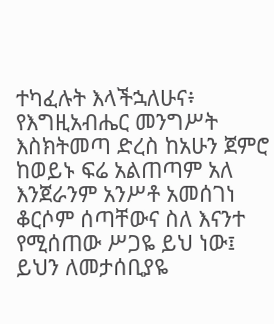ተካፈሉት እላችኋለሁና፥ የእግዚአብሔር መንግሥት እስክትመጣ ድረስ ከአሁን ጀምሮ ከወይኑ ፍሬ አልጠጣም አለ እንጀራንም አንሥቶ አመሰገነ ቆርሶም ሰጣቸውና ስለ እናንተ የሚሰጠው ሥጋዬ ይህ ነው፤ ይህን ለመታሰቢያዬ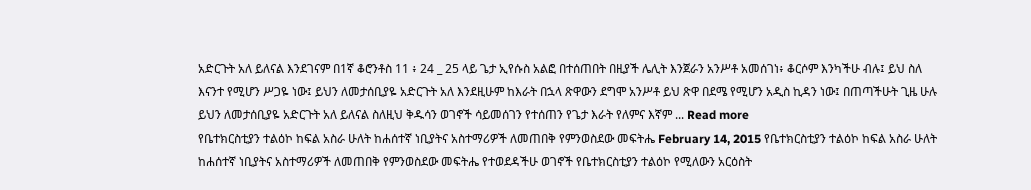አድርጉት አለ ይለናል እንደገናም በ1ኛ ቆሮንቶስ 11 ፥ 24 _ 25 ላይ ጌታ ኢየሱስ አልፎ በተሰጠበት በዚያች ሌሊት እንጀራን አንሥቶ አመሰገነ፥ ቆርሶም እንካችሁ ብሉ፤ ይህ ስለ እናንተ የሚሆን ሥጋዬ ነው፤ ይህን ለመታሰቢያዬ አድርጉት አለ እንደዚሁም ከእራት በኋላ ጽዋውን ደግሞ አንሥቶ ይህ ጽዋ በደሜ የሚሆን አዲስ ኪዳን ነው፤ በጠጣችሁት ጊዜ ሁሉ ይህን ለመታሰቢያዬ አድርጉት አለ ይለናል ስለዚህ ቅዱሳን ወገኖች ሳይመሰገን የተሰጠን የጌታ እራት የለምና እኛም ... Read more
የቤተክርስቲያን ተልዕኮ ከፍል አስራ ሁለት ከሐሰተኛ ነቢያትና አስተማሪዎች ለመጠበቅ የምንወስደው መፍትሔ February 14, 2015 የቤተክርስቲያን ተልዕኮ ከፍል አስራ ሁለት ከሐሰተኛ ነቢያትና አስተማሪዎች ለመጠበቅ የምንወስደው መፍትሔ የተወደዳችሁ ወገኖች የቤተክርስቲያን ተልዕኮ የሚለውን አርዕስት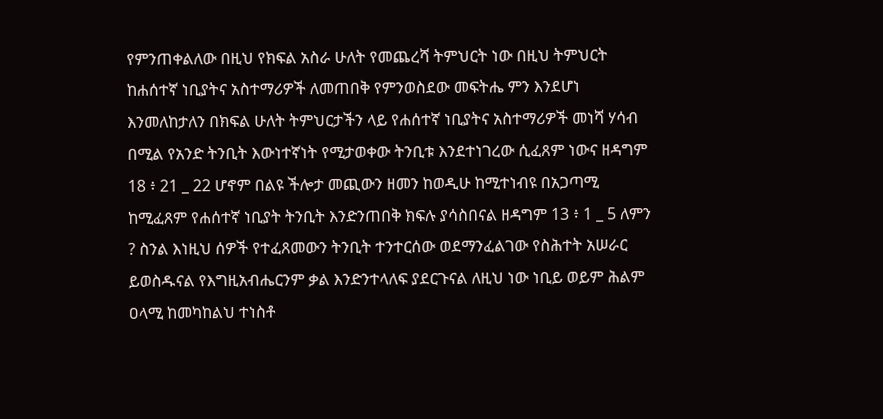የምንጠቀልለው በዚህ የክፍል አስራ ሁለት የመጨረሻ ትምህርት ነው በዚህ ትምህርት ከሐሰተኛ ነቢያትና አስተማሪዎች ለመጠበቅ የምንወስደው መፍትሔ ምን እንደሆነ እንመለከታለን በክፍል ሁለት ትምህርታችን ላይ የሐሰተኛ ነቢያትና አስተማሪዎች መነሻ ሃሳብ በሚል የአንድ ትንቢት እውነተኛነት የሚታወቀው ትንቢቱ እንደተነገረው ሲፈጸም ነውና ዘዳግም 18 ፥ 21 _ 22 ሆኖም በልዩ ችሎታ መጪውን ዘመን ከወዲሁ ከሚተነብዩ በአጋጣሚ ከሚፈጸም የሐሰተኛ ነቢያት ትንቢት እንድንጠበቅ ክፍሉ ያሳስበናል ዘዳግም 13 ፥ 1 _ 5 ለምን ? ስንል እነዚህ ሰዎች የተፈጸመውን ትንቢት ተንተርሰው ወደማንፈልገው የስሕተት አሠራር ይወስዱናል የእግዚአብሔርንም ቃል እንድንተላለፍ ያደርጉናል ለዚህ ነው ነቢይ ወይም ሕልም ዐላሚ ከመካከልህ ተነስቶ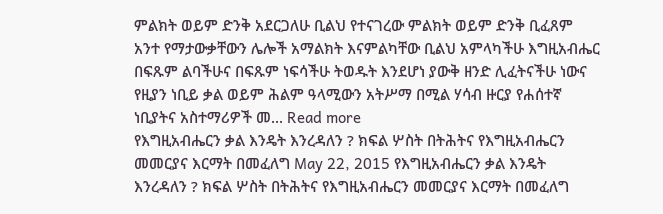ምልክት ወይም ድንቅ አደርጋለሁ ቢልህ የተናገረው ምልክት ወይም ድንቅ ቢፈጸም አንተ የማታውቃቸውን ሌሎች አማልክት እናምልካቸው ቢልህ አምላካችሁ እግዚአብሔር በፍጹም ልባችሁና በፍጹም ነፍሳችሁ ትወዱት እንደሆነ ያውቅ ዘንድ ሊፈትናችሁ ነውና የዚያን ነቢይ ቃል ወይም ሕልም ዓላሚውን አትሥማ በሚል ሃሳብ ዙርያ የሐሰተኛ ነቢያትና አስተማሪዎች መ... Read more
የእግዚአብሔርን ቃል እንዴት እንረዳለን ? ክፍል ሦስት በትሕትና የእግዚአብሔርን መመርያና እርማት በመፈለግ May 22, 2015 የእግዚአብሔርን ቃል እንዴት እንረዳለን ? ክፍል ሦስት በትሕትና የእግዚአብሔርን መመርያና እርማት በመፈለግ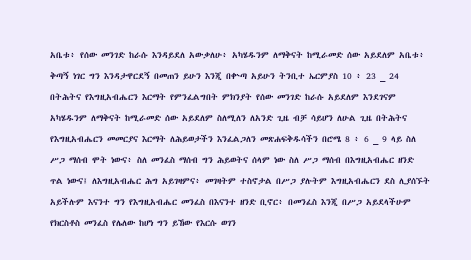አቤቱ፥ የሰው መንገድ ከራሱ እንዳይደለ አውቃለሁ፥ አካሄዱንም ለማቅናት ከሚራመድ ሰው አይደለም አቤቱ፥ ቅጣኝ ነገር ግን እንዳታዋርደኝ በመጠን ይሁን እንጂ በቍጣ አይሁን ትንቢተ ኤርምያስ 10 ፥ 23 _ 24 በትሕትና የእግዚአብሔርን እርማት የምንፈልግበት ምክንያት የሰው መንገድ ከራሱ አይደለም እንደገናም አካሄዱንም ለማቅናት ከሚራመድ ሰው አይደለም ስለሚለን ለአንድ ጊዜ ብቻ ሳይሆን ለሁል ጊዜ በትሕትና የእግዚአብሔርን መመርያና እርማት ለሕይወታችን እንፈልጋለን መጽሐፍቅዱሳችን በሮሜ 8 ፥ 6 _ 9 ላይ ስለ ሥጋ ማሰብ ሞት ነውና፥ ስለ መንፈስ ማሰብ ግን ሕይወትና ሰላም ነው ስለ ሥጋ ማሰብ በእግዚአብሔር ዘንድ ጥል ነውና፤ ለእግዚአብሔር ሕግ አይገዛምና፥ መገዛትም ተስኖታል በሥጋ ያሉትም እግዚአብሔርን ደስ ሊያሰኙት አይችሉም እናንተ ግን የእግዚአብሔር መንፈስ በእናንተ ዘንድ ቢኖር፥ በመንፈስ እንጂ በሥጋ አይደላችሁም የክርስቶስ መንፈስ የሌለው ከሆነ ግን ይኸው የእርሱ ወገን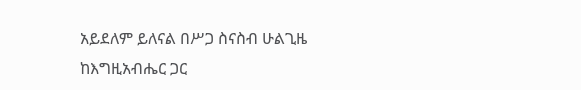አይደለም ይለናል በሥጋ ስናስብ ሁልጊዜ ከእግዚአብሔር ጋር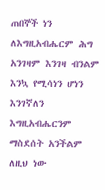ጠበኞች ነን ለእግዚአብሔርም ሕግ አንገዛም እንገዛ ብንልም እንኳ የሚሳነን ሆነን እንገኛለን እግዚአብሔርንም ማስደሰት አንችልም ለዚህ ነው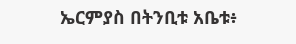ኤርምያስ በትንቢቱ አቤቱ፥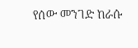የሰው መንገድ ከራሱ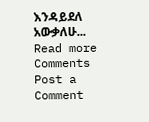እንዳይደለ አውቃለሁ... Read more
Comments
Post a Comment